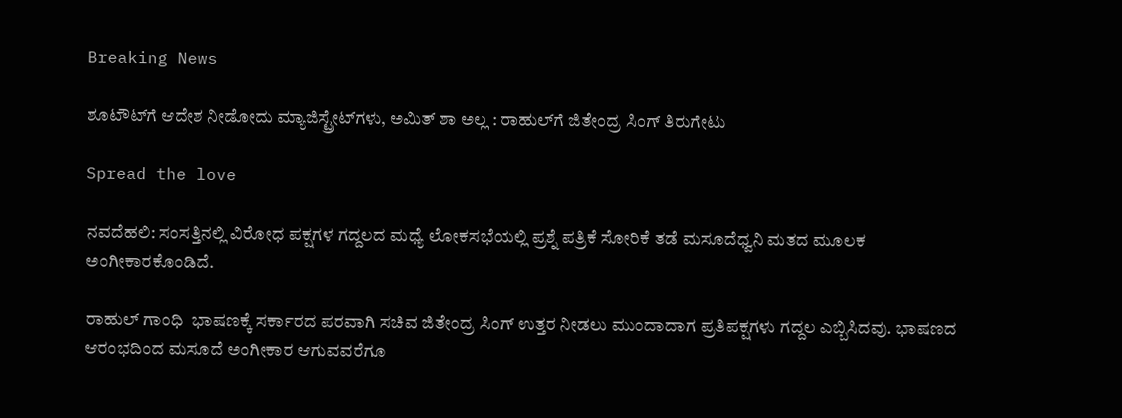Breaking News

ಶೂಟೌಟ್‌ಗೆ ಆದೇಶ ನೀಡೋದು ಮ್ಯಾಜಿಸ್ಟ್ರೇಟ್‌ಗಳು, ಅಮಿತ್‌ ಶಾ ಅಲ್ಲ : ರಾಹುಲ್‌ಗೆ ಜಿತೇಂದ್ರ ಸಿಂಗ್‌ ತಿರುಗೇಟು

Spread the love

ನವದೆಹಲಿ: ಸಂಸತ್ತಿನಲ್ಲಿ ವಿರೋಧ ಪಕ್ಷಗಳ ಗದ್ದಲದ ಮಧ್ಯೆ ಲೋಕಸಭೆಯಲ್ಲಿ ಪ್ರಶ್ನೆ ಪತ್ರಿಕೆ ಸೋರಿಕೆ ತಡೆ ಮಸೂದೆಧ್ವನಿ ಮತದ ಮೂಲಕ ಅಂಗೀಕಾರಕೊಂಡಿದೆ.

ರಾಹುಲ್‌ ಗಾಂಧಿ  ಭಾಷಣಕ್ಕೆ ಸರ್ಕಾರದ ಪರವಾಗಿ ಸಚಿವ ಜಿತೇಂದ್ರ ಸಿಂಗ್‌ ಉತ್ತರ ನೀಡಲು ಮುಂದಾದಾಗ ಪ್ರತಿಪಕ್ಷಗಳು ಗದ್ದಲ ಎಬ್ಬಿಸಿದವು. ಭಾಷಣದ ಆರಂಭದಿಂದ ಮಸೂದೆ ಅಂಗೀಕಾರ ಆಗುವವರೆಗೂ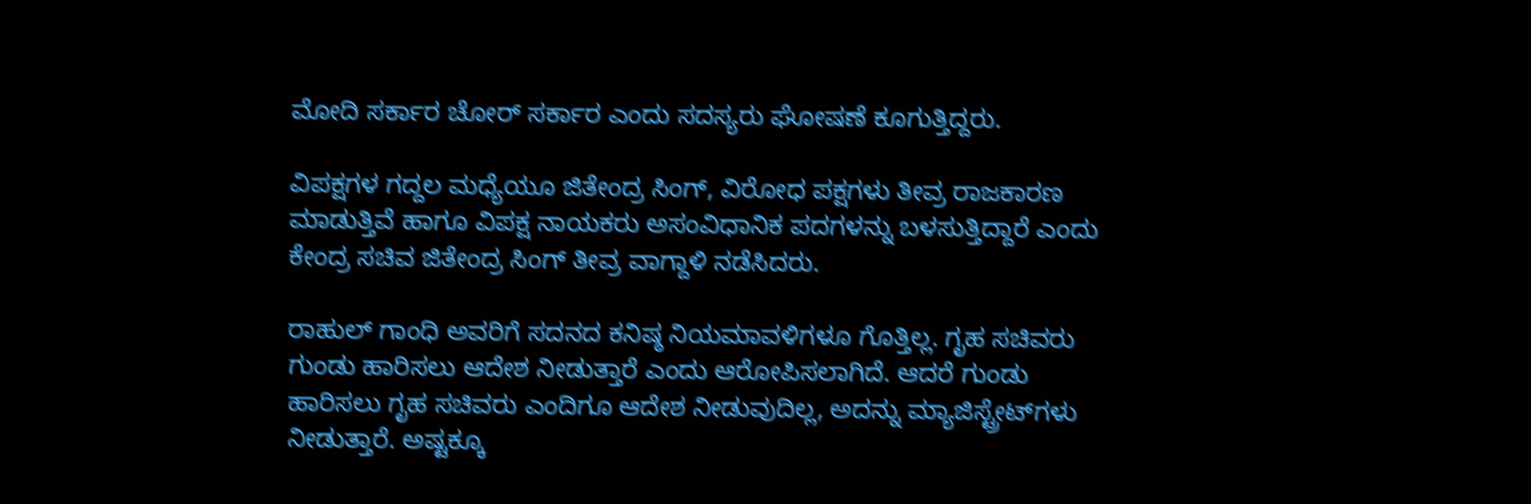ಮೋದಿ ಸರ್ಕಾರ ಚೋರ್‌ ಸರ್ಕಾರ ಎಂದು ಸದಸ್ಯರು ಘೋಷಣೆ ಕೂಗುತ್ತಿದ್ದರು.

ವಿಪಕ್ಷಗಳ ಗದ್ದಲ ಮಧ್ಯೆಯೂ ಜಿತೇಂದ್ರ ಸಿಂಗ್‌, ವಿರೋಧ ಪಕ್ಷಗಳು ತೀವ್ರ ರಾಜಕಾರಣ ಮಾಡುತ್ತಿವೆ ಹಾಗೂ ವಿಪಕ್ಷ ನಾಯಕರು ಅಸಂವಿಧಾನಿಕ ಪದಗಳನ್ನು ಬಳಸುತ್ತಿದ್ದಾರೆ ಎಂದು ಕೇಂದ್ರ ಸಚಿವ ಜಿತೇಂದ್ರ ಸಿಂಗ್ ತೀವ್ರ ವಾಗ್ದಾಳಿ ನಡೆಸಿದರು.

ರಾಹುಲ್ ಗಾಂಧಿ ಅವರಿಗೆ ಸದನದ ಕನಿಷ್ಠ ನಿಯಮಾವಳಿಗಳೂ ಗೊತ್ತಿಲ್ಲ. ಗೃಹ ಸಚಿವರು ಗುಂಡು ಹಾರಿಸಲು ಆದೇಶ ನೀಡುತ್ತಾರೆ ಎಂದು ಆರೋಪಿಸಲಾಗಿದೆ. ಆದರೆ ಗುಂಡು ಹಾರಿಸಲು ಗೃಹ ಸಚಿವರು ಎಂದಿಗೂ ಆದೇಶ ನೀಡುವುದಿಲ್ಲ, ಅದನ್ನು ಮ್ಯಾಜಿಸ್ಟ್ರೇಟ್‌ಗಳು ನೀಡುತ್ತಾರೆ. ಅಷ್ಟಕ್ಕೂ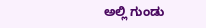ಅಲ್ಲಿ ಗುಂಡು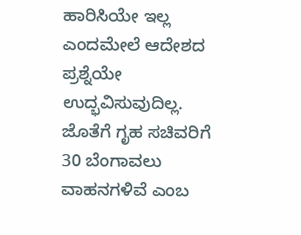ಹಾರಿಸಿಯೇ ಇಲ್ಲ ಎಂದಮೇಲೆ ಆದೇಶದ ಪ್ರಶ್ನೆಯೇ ಉದ್ಭವಿಸುವುದಿಲ್ಲ. ಜೊತೆಗೆ ಗೃಹ ಸಚಿವರಿಗೆ 30 ಬೆಂಗಾವಲು ವಾಹನಗಳಿವೆ ಎಂಬ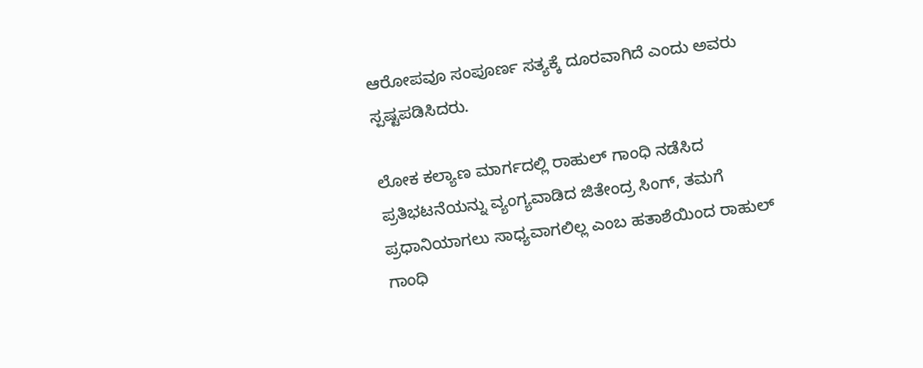ಆರೋಪವೂ ಸಂಪೂರ್ಣ ಸತ್ಯಕ್ಕೆ ದೂರವಾಗಿದೆ ಎಂದು ಅವರು ಸ್ಪಷ್ಟಪಡಿಸಿದರು.

ಲೋಕ ಕಲ್ಯಾಣ ಮಾರ್ಗದಲ್ಲಿ ರಾಹುಲ್ ಗಾಂಧಿ ನಡೆಸಿದ ಪ್ರತಿಭಟನೆಯನ್ನು ವ್ಯಂಗ್ಯವಾಡಿದ ಜಿತೇಂದ್ರ ಸಿಂಗ್, ತಮಗೆ ಪ್ರಧಾನಿಯಾಗಲು ಸಾಧ್ಯವಾಗಲಿಲ್ಲ ಎಂಬ ಹತಾಶೆಯಿಂದ ರಾಹುಲ್ ಗಾಂಧಿ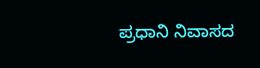ಪ್ರಧಾನಿ ನಿವಾಸದ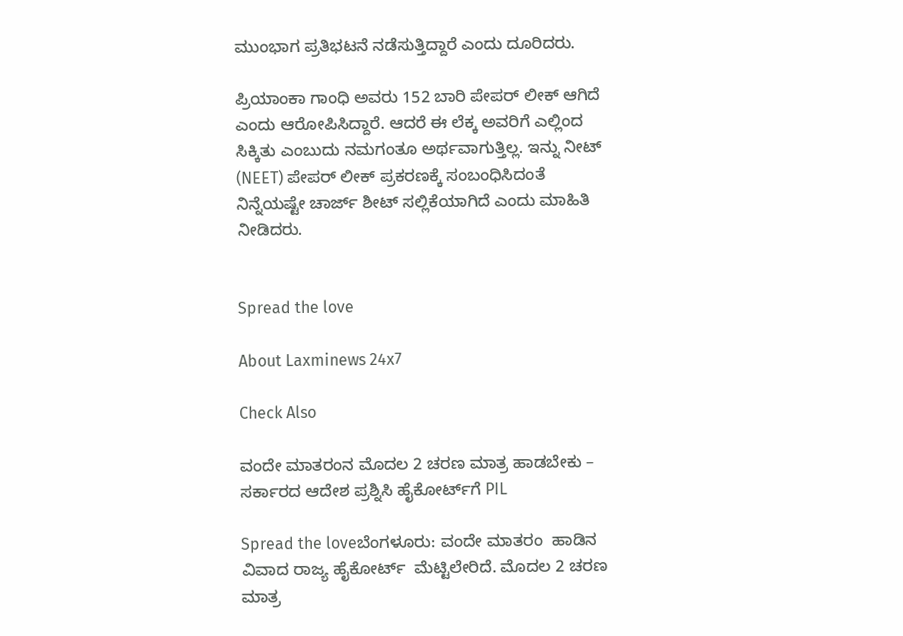ಮುಂಭಾಗ ಪ್ರತಿಭಟನೆ ನಡೆಸುತ್ತಿದ್ದಾರೆ ಎಂದು ದೂರಿದರು.

ಪ್ರಿಯಾಂಕಾ ಗಾಂಧಿ ಅವರು 152 ಬಾರಿ ಪೇಪರ್ ಲೀಕ್ ಆಗಿದೆ ಎಂದು ಆರೋಪಿಸಿದ್ದಾರೆ. ಆದರೆ ಈ ಲೆಕ್ಕ ಅವರಿಗೆ ಎಲ್ಲಿಂದ ಸಿಕ್ಕಿತು ಎಂಬುದು ನಮಗಂತೂ ಅರ್ಥವಾಗುತ್ತಿಲ್ಲ. ಇನ್ನು ನೀಟ್ (NEET) ಪೇಪರ್ ಲೀಕ್ ಪ್ರಕರಣಕ್ಕೆ ಸಂಬಂಧಿಸಿದಂತೆ ನಿನ್ನೆಯಷ್ಟೇ ಚಾರ್ಜ್ ಶೀಟ್ ಸಲ್ಲಿಕೆಯಾಗಿದೆ ಎಂದು ಮಾಹಿತಿ ನೀಡಿದರು.


Spread the love

About Laxminews 24x7

Check Also

ವಂದೇ ಮಾತರಂನ ಮೊದಲ 2 ಚರಣ ಮಾತ್ರ ಹಾಡಬೇಕು – ಸರ್ಕಾರದ ಆದೇಶ ಪ್ರಶ್ನಿಸಿ ಹೈಕೋರ್ಟ್‌ಗೆ PIL

Spread the loveಬೆಂಗಳೂರು: ವಂದೇ ಮಾತರಂ  ಹಾಡಿನ ವಿವಾದ ರಾಜ್ಯ ಹೈಕೋರ್ಟ್  ಮೆಟ್ಟಿಲೇರಿದೆ. ಮೊದಲ 2 ಚರಣ ಮಾತ್ರ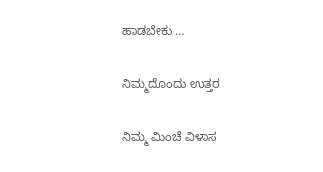ಹಾಡಬೇಕು …

ನಿಮ್ಮದೊಂದು ಉತ್ತರ

ನಿಮ್ಮ ಮಿಂಚೆ ವಿಳಾಸ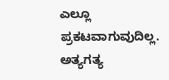ಎಲ್ಲೂ ಪ್ರಕಟವಾಗುವುದಿಲ್ಲ. ಅತ್ಯಗತ್ಯ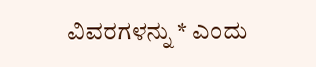ವಿವರಗಳನ್ನು * ಎಂದು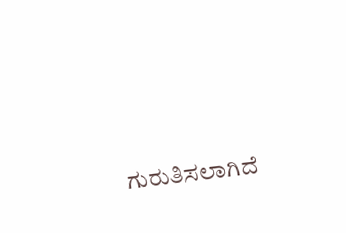ಗುರುತಿಸಲಾಗಿದೆ